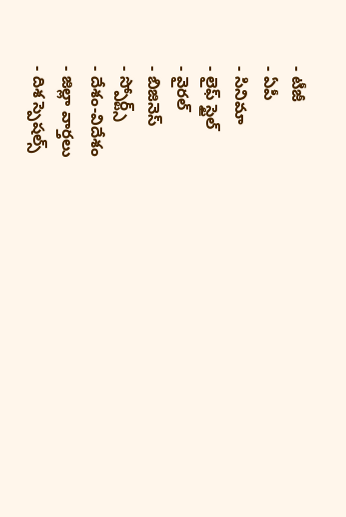- టీజీ
- ఏపీ
- సినిమా
- లైఫ్ స్టైల్
- వైరల్
- బిజినెస్
- స్పోర్ట్స్
- దేశం-విదేశం
- జిల్లా వార్తలు
- దిశ స్పెషల్స్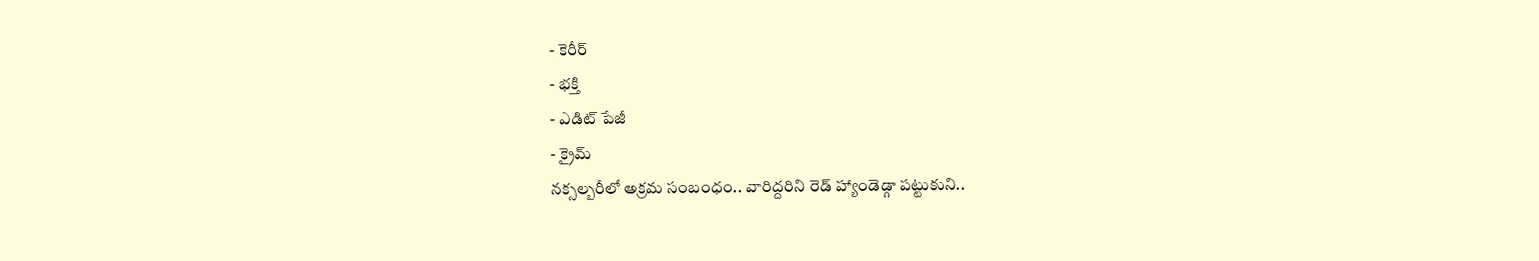- కెరీర్
- భక్తి
- ఎడిట్ పేజీ
- క్రైమ్
నక్సల్బరీలో అక్రమ సంబంధం.. వారిద్దరిని రెడ్ హ్యాండెడ్గా పట్టుకుని..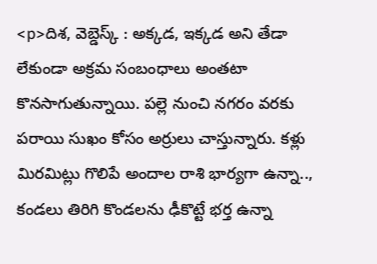<p>దిశ, వెబ్డెస్క్ : అక్కడ, ఇక్కడ అని తేడా లేకుండా అక్రమ సంబంధాలు అంతటా కొనసాగుతున్నాయి. పల్లె నుంచి నగరం వరకు పరాయి సుఖం కోసం అర్రులు చాస్తున్నారు. కళ్లు మిరమిట్లు గొలిపే అందాల రాశి భార్యగా ఉన్నా.., కండలు తిరిగి కొండలను ఢీకొట్టే భర్త ఉన్నా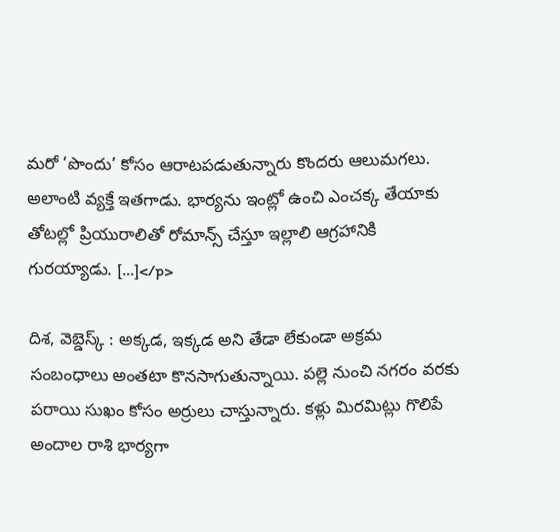మరో ‘పొందు’ కోసం ఆరాటపడుతున్నారు కొందరు ఆలుమగలు. అలాంటి వ్యక్తే ఇతగాడు. భార్యను ఇంట్లో ఉంచి ఎంచక్క తేయాకు తోటల్లో ప్రియురాలితో రోమాన్స్ చేస్తూ ఇల్లాలి ఆగ్రహానికి గురయ్యాడు. […]</p>

దిశ, వెబ్డెస్క్ : అక్కడ, ఇక్కడ అని తేడా లేకుండా అక్రమ సంబంధాలు అంతటా కొనసాగుతున్నాయి. పల్లె నుంచి నగరం వరకు పరాయి సుఖం కోసం అర్రులు చాస్తున్నారు. కళ్లు మిరమిట్లు గొలిపే అందాల రాశి భార్యగా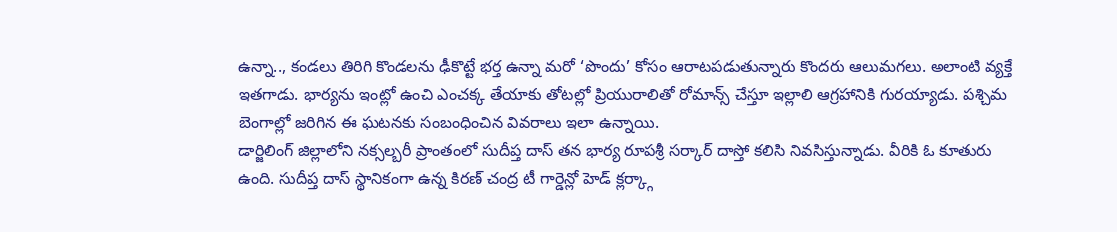ఉన్నా.., కండలు తిరిగి కొండలను ఢీకొట్టే భర్త ఉన్నా మరో ‘పొందు’ కోసం ఆరాటపడుతున్నారు కొందరు ఆలుమగలు. అలాంటి వ్యక్తే ఇతగాడు. భార్యను ఇంట్లో ఉంచి ఎంచక్క తేయాకు తోటల్లో ప్రియురాలితో రోమాన్స్ చేస్తూ ఇల్లాలి ఆగ్రహానికి గురయ్యాడు. పశ్చిమ బెంగాల్లో జరిగిన ఈ ఘటనకు సంబంధించిన వివరాలు ఇలా ఉన్నాయి.
డార్జిలింగ్ జిల్లాలోని నక్సల్బరీ ప్రాంతంలో సుదీప్త దాస్ తన భార్య రూపశ్రీ సర్కార్ దాస్తో కలిసి నివసిస్తున్నాడు. వీరికి ఓ కూతురు ఉంది. సుదీప్త దాస్ స్థానికంగా ఉన్న కిరణ్ చంద్ర టీ గార్డెన్లో హెడ్ క్లర్క్గా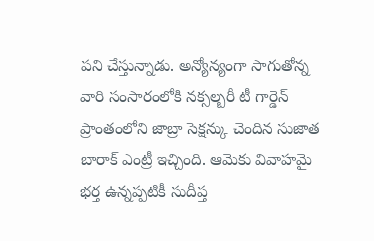పని చేస్తున్నాడు. అన్యోన్యంగా సాగుతోన్న వారి సంసారంలోకి నక్సల్బరీ టీ గార్డెన్ ప్రాంతంలోని జాబ్రా సెక్షన్కు చెందిన సుజాత బారాక్ ఎంట్రీ ఇచ్చింది. ఆమెకు వివాహమై భర్త ఉన్నప్పటికీ సుదీప్త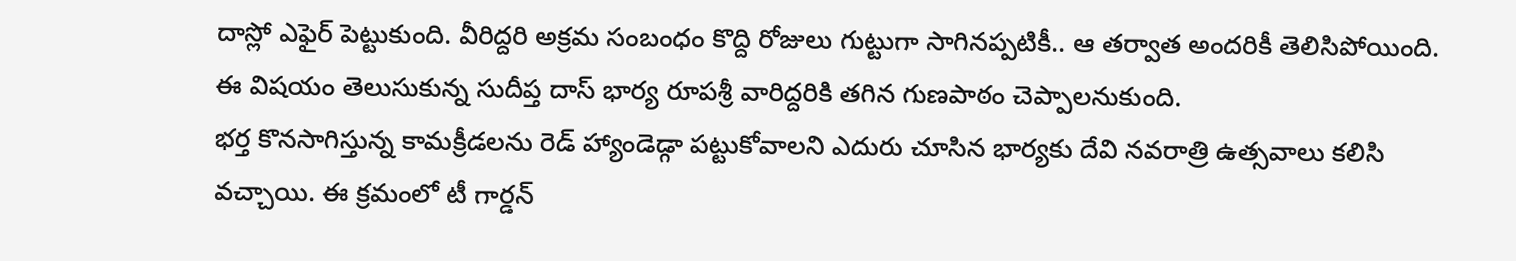దాస్లో ఎఫైర్ పెట్టుకుంది. వీరిద్దరి అక్రమ సంబంధం కొద్ది రోజులు గుట్టుగా సాగినప్పటికీ.. ఆ తర్వాత అందరికీ తెలిసిపోయింది. ఈ విషయం తెలుసుకున్న సుదీప్త దాస్ భార్య రూపశ్రీ వారిద్దరికి తగిన గుణపాఠం చెప్పాలనుకుంది.
భర్త కొనసాగిస్తున్న కామక్రీడలను రెడ్ హ్యాండెడ్గా పట్టుకోవాలని ఎదురు చూసిన భార్యకు దేవి నవరాత్రి ఉత్సవాలు కలిసి వచ్చాయి. ఈ క్రమంలో టీ గార్డన్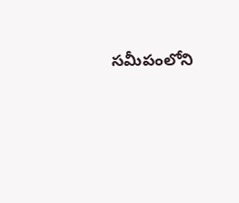సమీపంలోని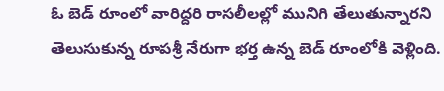ఓ బెడ్ రూంలో వారిద్దరి రాసలీలల్లో మునిగి తేలుతున్నారని తెలుసుకున్న రూపశ్రీ నేరుగా భర్త ఉన్న బెడ్ రూంలోకి వెళ్లింది.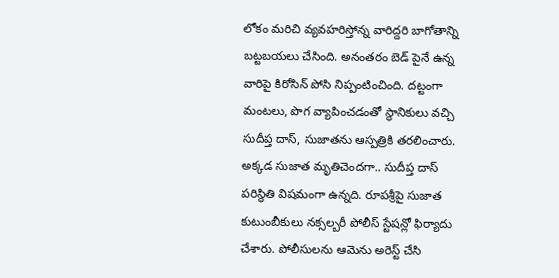లోకం మరిచి వ్యవహరిస్తోన్న వారిద్దరి బాగోతాన్ని బట్టబయలు చేసింది. అనంతరం బెడ్ పైనే ఉన్న వారిపై కిరోసిన్ పోసి నిప్పంటించింది. దట్టంగా మంటలు, పొగ వ్యాపించడంతో స్థానికులు వచ్చి సుదీప్త దాస్, సుజాతను ఆస్పత్రికి తరలించారు. అక్కడ సుజాత మృతిచెందగా.. సుదీప్త దాస్ పరిస్థితి విషమంగా ఉన్నది. రూపశ్రీపై సుజాత కుటుంబీకులు నక్సల్బరీ పోలీస్ స్టేషన్లో ఫిర్యాదు చేశారు. పోలీసులను ఆమెను అరెస్ట్ చేసి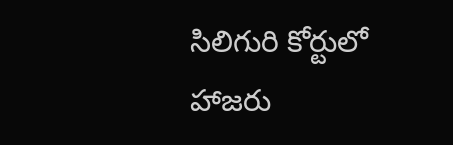సిలిగురి కోర్టులో హాజరు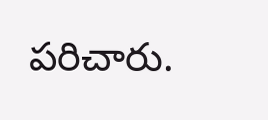పరిచారు.